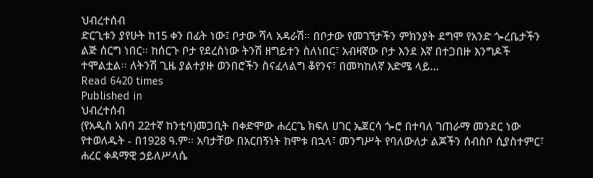ህብረተሰብ
ድርጊቱን ያየሁት ከ15 ቀን በፊት ነው፤ ቦታው ሻላ አዳራሽ። በቦታው የመገኘታችን ምክንያት ደግሞ የአንድ ጐረቤታችን ልጅ ሰርግ ነበር፡፡ ከሰርጉ ቦታ የደረስነው ትንሽ ዘግይተን ስለነበር፣ አብዛኛው ቦታ እንደ እኛ በተጋበዙ እንግዶች ተሞልቷል፡፡ ለትንሽ ጊዜ ያልተያዙ ወንበሮችን ስናፈላልግ ቆየንና፣ በመካከለኛ እድሜ ላይ…
Read 6420 times
Published in
ህብረተሰብ
(የአዲስ አበባ 22ተኛ ከንቲባ)መጋቢት በቀድሞው ሐረርጌ ክፍለ ሀገር ኤጀርሳ ጐሮ በተባለ ገጠራማ መንደር ነው የተወለዱት - በ1928 ዓ.ም፡፡ አባታቸው በአርበኝነት ከሞቱ በኋላ፣ መንግሥት የባለውለታ ልጆችን ሰብስቦ ሲያስተምር፣ ሐረር ቀዳማዊ ኃይለሥላሴ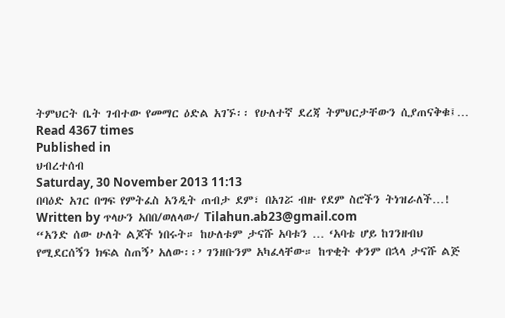ትምህርት ቤት ገብተው የመማር ዕድል አገኙ፡፡ የሁለተኛ ደረጃ ትምህርታቸውን ሲያጠናቅቁ፤…
Read 4367 times
Published in
ህብረተሰብ
Saturday, 30 November 2013 11:13
በባዕድ አገር በግፍ የምትፈስ አንዲት ጠብታ ደም፣ በአገሯ ብዙ የደም ስሮችን ትነዝራለች…!
Written by ጥላሁን አበበ/ወለላው/ Tilahun.ab23@gmail.com
“አንድ ሰው ሁለት ልጆች ነበሩት። ከሁለቱም ታናሹ አባቱን … ‘አባቴ ሆይ ከገንዘብህ የሚደርሰኝን ክፍል ስጠኝ’ አለው፡፡’ ገንዘቡንም አካፈላቸው። ከጥቂት ቀንም በኋላ ታናሹ ልጅ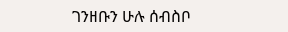ገንዘቡን ሁሉ ሰብስቦ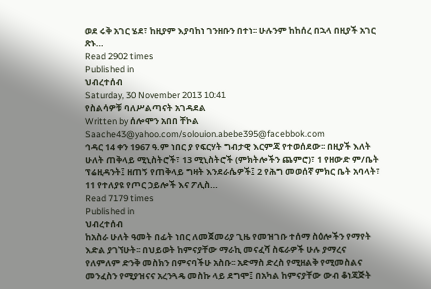ወደ ሩቅ አገር ሄደ፣ ከዚያም እያባከነ ገንዘቡን በተነ፡፡ ሁሉንም ከከሰረ በኋላ በዚያች አገር ጽኑ…
Read 2902 times
Published in
ህብረተሰብ
Saturday, 30 November 2013 10:41
የስልሳዎቹ ባለሥልጣናት አገዳደል
Written by ሰሎሞን አበበ ቸኮል Saache43@yahoo.com/solouion.abebe395@facebbok.com
ኅዳር 14 ቀን 1967 ዓ.ም ነበር ያ የፍርሃት ግብታዊ እርምጃ የተወሰደው፡፡ በዚያች እለት ሁለት ጠቅላይ ሚኒስትሮች፣ 13 ሚኒስትሮች (ምክትሎችን ጨምሮ)፣ 1 የዘውድ ም/ቤት ፕሬዚዳንት፤ ዘጠኝ የጠቅላይ ግዛት እንደራሴዎች፤ 2 የሕግ መወሰኛ ምክር ቤት አባላት፣ 11 የተለያዩ የጦር ኃይሎች እና ፖሊስ…
Read 7179 times
Published in
ህብረተሰብ
ከአስራ ሁለት ዓመት በፊት ነበር ለመጀመሪያ ጊዜ የመዝገቡ ተሰማ ስዕሎችን የማየት እድል ያገኘሁት፡፡ በህይወት ከምናያቸው ማራኪ መናፈሻ ስፍራዎች ሁሉ ያማረና የለምለም ድንቅ መስክን በምናባችሁ አስቡ፡፡ አድማስ ድረስ የሚዘልቅ የሚመስልና መንፈስን የሚያዝናና አረንጓዴ መስኩ ላይ ደግሞ፤ በአካል ከምናያቸው ውብ ቆነጃጅት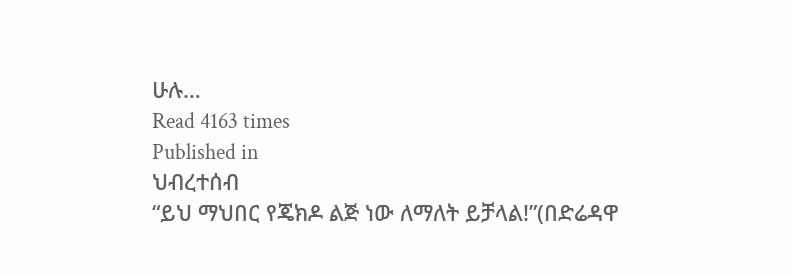ሁሉ…
Read 4163 times
Published in
ህብረተሰብ
“ይህ ማህበር የጄክዶ ልጅ ነው ለማለት ይቻላል!”(በድሬዳዋ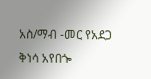አስ/ማብ -መር የአደጋ ቅነሳ አየበጐ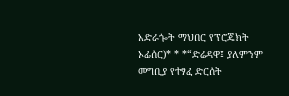አድራጐት ማህበር የፕሮጄክት ኦፊሰር)* * *“ድሬዳዋ፤ ያለምንም መግቢያ የተፃፈ ድርሰት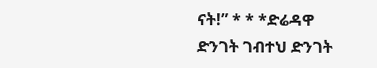ናት!” * * *ድሬዳዋ ድንገት ገብተህ ድንገት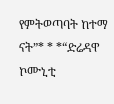የምትወጣባት ከተማ ናት”* * *“ድሬዳዋ ኮሙኒቲ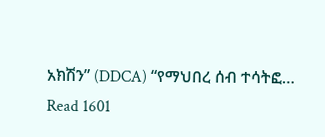አክሽን” (DDCA) “የማህበረ ሰብ ተሳትፎ…
Read 1601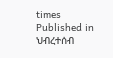times
Published in
ህብረተሰብ